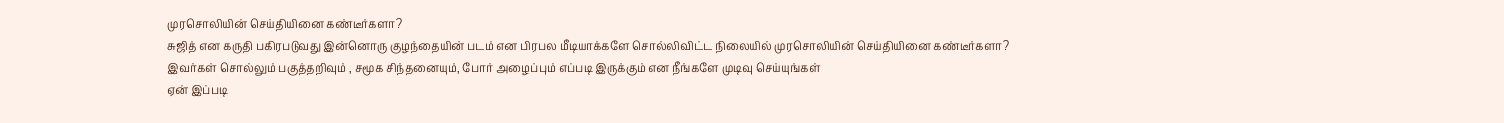முரசொலியின் செய்தியினை கண்டீர்களா?
சுஜித் என கருதி பகிரபடுவது இன்னொரு குழந்தையின் படம் என பிரபல மீடியாக்களே சொல்லிவிட்ட நிலையில் முரசொலியின் செய்தியினை கண்டீர்களா?
இவர்கள் சொல்லும் பகுத்தறிவும் , சமூக சிந்தனையும், போர் அழைப்பும் எப்படி இருக்கும் என நீங்களே முடிவு செய்யுங்கள்
ஏன் இப்படி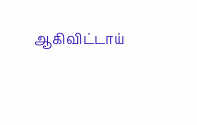ஆகிவிட்டாய்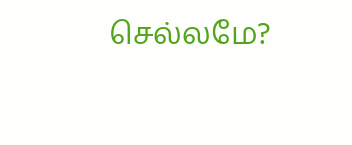செல்லமே?